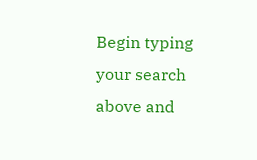Begin typing your search above and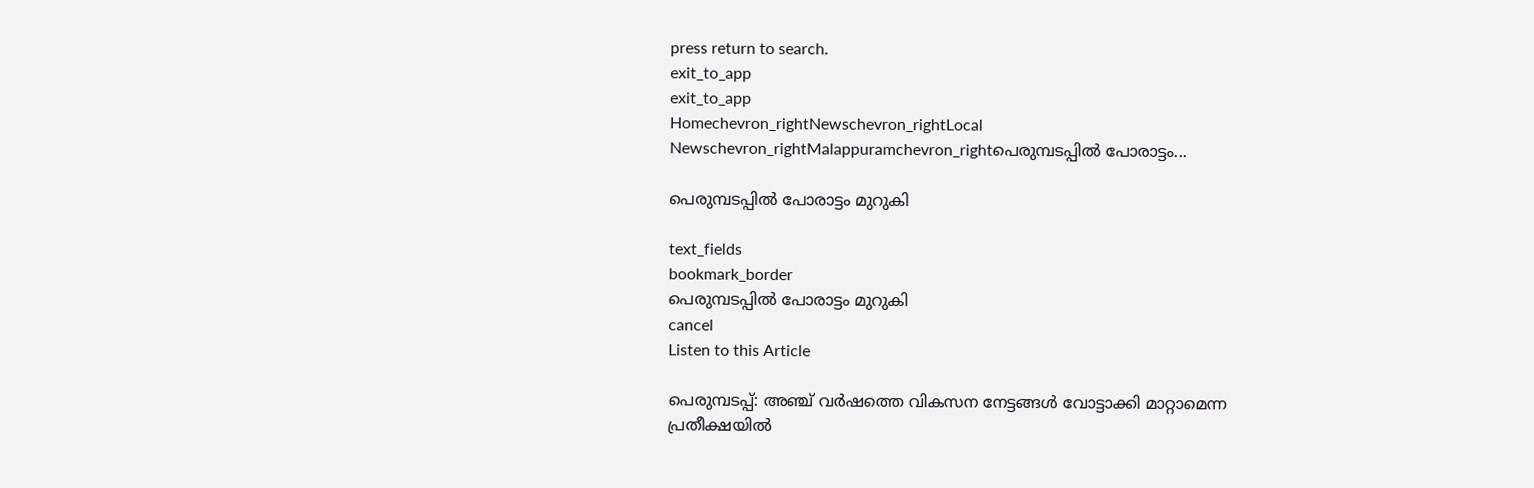press return to search.
exit_to_app
exit_to_app
Homechevron_rightNewschevron_rightLocal Newschevron_rightMalappuramchevron_rightപെരുമ്പടപ്പിൽ പോരാട്ടം...

പെരുമ്പടപ്പിൽ പോരാട്ടം മുറുകി

text_fields
bookmark_border
പെരുമ്പടപ്പിൽ പോരാട്ടം മുറുകി
cancel
Listen to this Article

പെരുമ്പടപ്പ്: അഞ്ച് വർഷത്തെ വികസന നേട്ടങ്ങൾ വോട്ടാക്കി മാറ്റാമെന്ന പ്രതീക്ഷയിൽ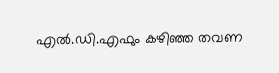എൽ.ഡി.എഫും കഴിഞ്ഞ തവണ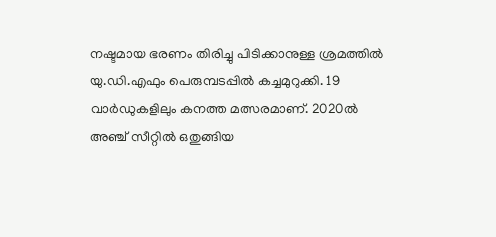നഷ്ടമായ ഭരണം തിരിച്ചു പിടിക്കാനുള്ള ശ്രമത്തിൽ യു.ഡി.എഫും പെരുമ്പടപ്പിൽ കച്ചമുറുക്കി. 19 വാർഡുകളിലും കനത്ത മത്സരമാണ്. 2020ൽ അഞ്ച് സീറ്റിൽ ഒതുങ്ങിയ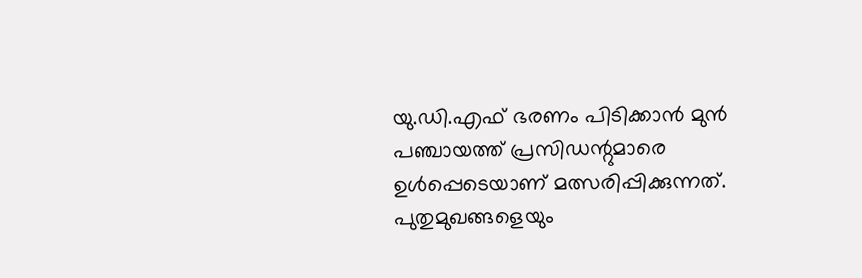യു.ഡി.എഫ് ഭരണം പിടിക്കാൻ മുൻ പഞ്ചായത്ത് പ്രസിഡന്റുമാരെ ഉൾപ്പെടെയാണ് മത്സരിപ്പിക്കുന്നത്. പുതുമുഖങ്ങളെയും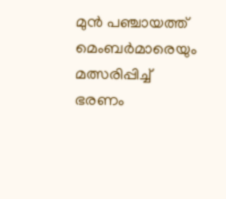മുൻ പഞ്ചായത്ത് മെംബർമാരെയും മത്സരിപ്പിച്ച് ഭരണം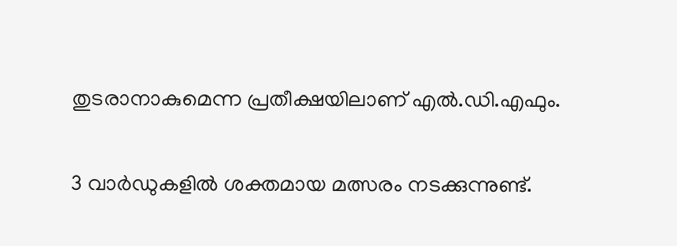തുടരാനാകുമെന്ന പ്രതീക്ഷയിലാണ് എൽ.ഡി.എഫും.

3 വാർഡുകളിൽ ശക്തമായ മത്സരം നടക്കുന്നുണ്ട്.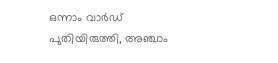ഒന്നാം വാർഡ് പുതിയിരുത്തി, അഞ്ചാം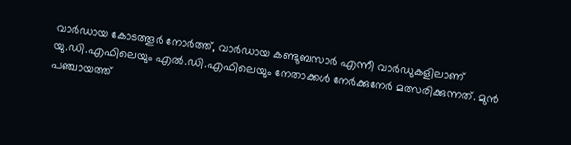വാർഡായ കോടത്തൂർ നോർത്ത്, വാർഡായ കണ്ടുബസാർ എന്നീ വാർഡുകളിലാണ് യു.ഡി.എഫിലെയും എൽ.ഡി.എഫിലെയും നേതാക്കൾ നേർക്കുനേർ മത്സരിക്കുന്നത്. മുൻ പഞ്ചായത്ത്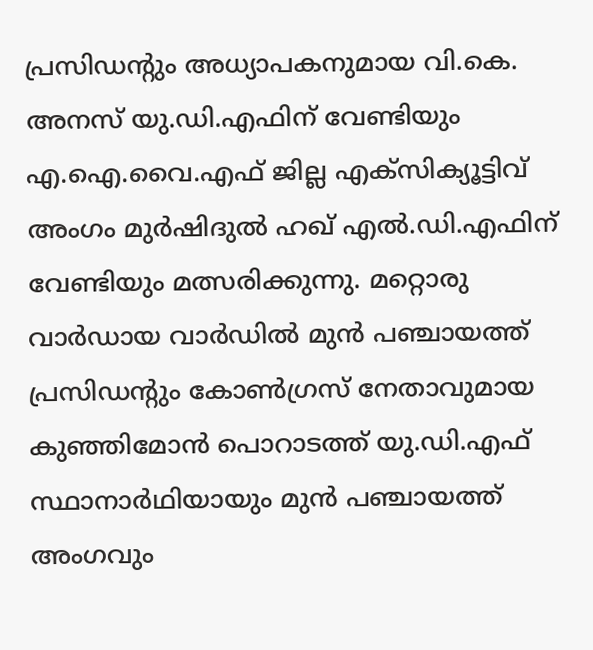പ്രസിഡന്റും അധ്യാപകനുമായ വി.കെ. അനസ് യു.ഡി.എഫിന് വേണ്ടിയും എ.ഐ.വൈ.എഫ് ജില്ല എക്സിക്യൂട്ടിവ് അംഗം മുർഷിദുൽ ഹഖ് എൽ.ഡി.എഫിന് വേണ്ടിയും മത്സരിക്കുന്നു. മറ്റൊരു വാർഡായ വാർഡിൽ മുൻ പഞ്ചായത്ത് പ്രസിഡന്റും കോൺഗ്രസ് നേതാവുമായ കുഞ്ഞിമോൻ പൊറാടത്ത് യു.ഡി.എഫ് സ്ഥാനാർഥിയായും മുൻ പഞ്ചായത്ത് അംഗവും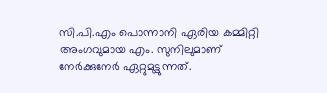സി.പി.എം പൊന്നാനി ഏരിയ കമ്മിറ്റി അംഗവുമായ എം. സുനിലുമാണ് നേർക്കുനേർ ഏറ്റുമുട്ടുന്നത്.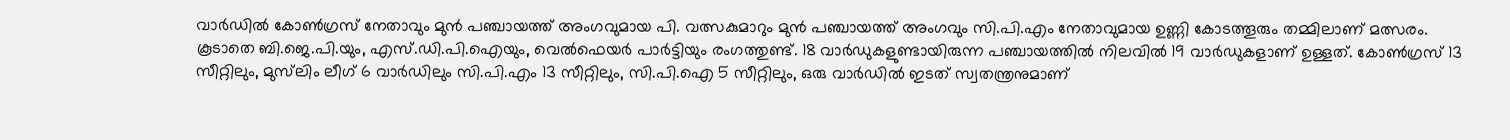വാർഡിൽ കോൺഗ്രസ് നേതാവും മുൻ പഞ്ചായത്ത് അംഗവുമായ പി. വത്സകുമാറും മുൻ പഞ്ചായത്ത് അംഗവും സി.പി.എം നേതാവുമായ ഉണ്ണി കോടത്തൂരും തമ്മിലാണ് മത്സരം. കൂടാതെ ബി.ജെ.പി.യും, എസ്.ഡി.പി.ഐയും, വെൽഫെയർ പാർട്ടിയും രംഗത്തുണ്ട്. 18 വാർഡുകളുണ്ടായിരുന്ന പഞ്ചായത്തിൽ നിലവിൽ 19 വാർഡുകളാണ് ഉള്ളത്. കോൺഗ്രസ് 13 സീറ്റിലും, മുസ്‌ലിം ലീഗ് 6 വാർഡിലും സി.പി.എം 13 സീറ്റിലും, സി.പി.ഐ 5 സീറ്റിലും, ഒരു വാർഡിൽ ഇടത് സ്വതന്ത്രനുമാണ്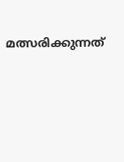മത്സരിക്കുന്നത്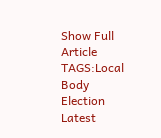Show Full Article
TAGS:Local Body Election Latest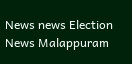News news Election News Malappuram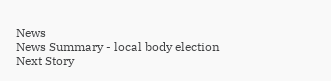News
News Summary - local body election
Next Story